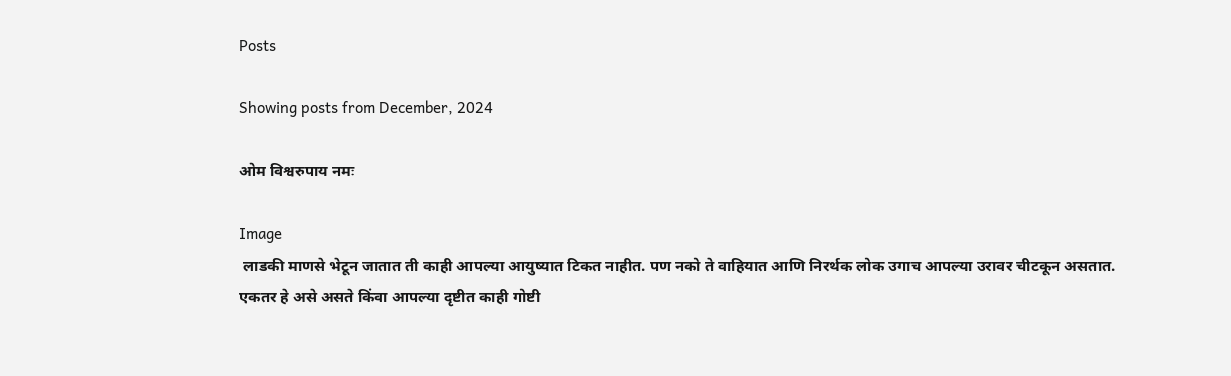Posts

Showing posts from December, 2024

ओम विश्वरुपाय नमः

Image
 लाडकी माणसे भेटून जातात ती काही आपल्या आयुष्यात टिकत नाहीत. पण नको ते वाहियात आणि निरर्थक लोक उगाच आपल्या उरावर चीटकून असतात.  एकतर हे असे असते किंवा आपल्या दृष्टीत काही गोष्टी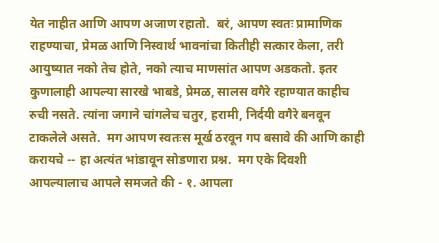येत नाहीत आणि आपण अजाण रहातो.  बरं, आपण स्वतः प्रामाणिक राहण्याचा, प्रेमळ आणि निस्वार्थ भावनांचा कितीही सत्कार केला, तरी आयुष्यात नको तेच होते, नको त्याच माणसांत आपण अडकतो. इतर कुणालाही आपल्या सारखे भाबडे, प्रेमळ, सालस वगैरे रहाण्यात काहीच रुची नसते. त्यांना जगाने चांगलेच चतुर, हरामी, निर्दयी वगैरे बनवून टाकलेले असते.  मग आपण स्वतःस मूर्ख ठरवून गप बसावे की आणि काही करायचे -- हा अत्यंत भांडावून सोडणारा प्रश्न.  मग एके दिवशी आपल्यालाच आपले समजते की - १. आपला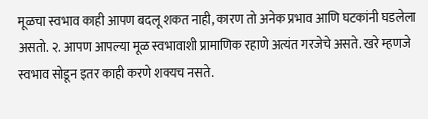मूळचा स्वभाव काही आपण बदलू शकत नाही, कारण तो अनेक प्रभाव आणि घटकांनी घडलेला असतो. २. आपण आपल्या मूळ स्वभावाशी प्रामाणिक रहाणे अत्यंत गरजेचे असते. खरे म्हणजे स्वभाव सोडून इतर काही करणे शक्यच नसते.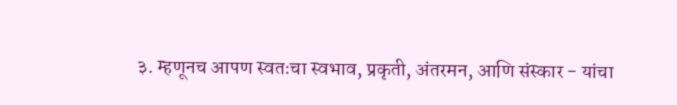३. म्हणूनच आपण स्वतःचा स्वभाव, प्रकृती, अंतरमन, आणि संस्कार - यांचा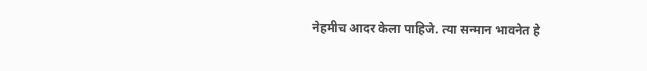नेहमीच आदर केला पाहिजे. त्या सन्मान भावनेत हे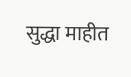सुद्धा माहीत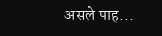असले पाह...